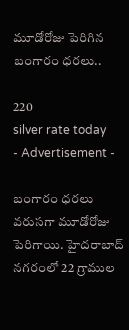మూడోరోజు పెరిగిన బంగారం ధరలు..

220
silver rate today
- Advertisement -

బంగారం ధరలు వరుసగా మూడోరోజు పెరిగాయి. హైదరాబాద్‌ నగరంలో 22 గ్రాముల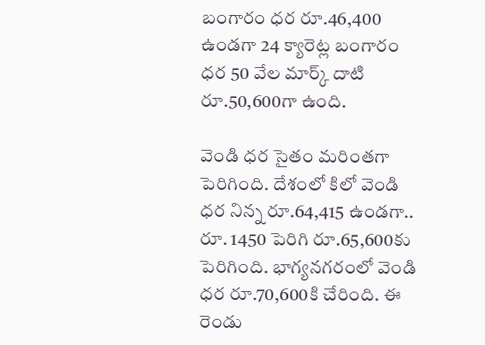బంగారం ధర రూ.46,400 ఉండగా 24 క్యారెట్ల బంగారం ధర 50 వేల మార్క్ దాటి రూ.50,600గా ఉంది.

వెండి ధర సైతం మరింతగా పెరిగింది. దేశంలో కిలో వెండి ధర నిన్న రూ.64,415 ఉండగా.. రూ. 1450 పెరిగి రూ.65,600కు పెరిగింది. భాగ్యనగరంలో వెండి ధర రూ.70,600కి చేరింది. ఈ రెండు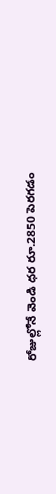రోజుల్లోనే వెండి ధర రూ.2850 పెరగడం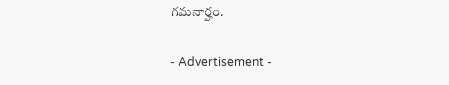గమనార్హం.

- Advertisement -